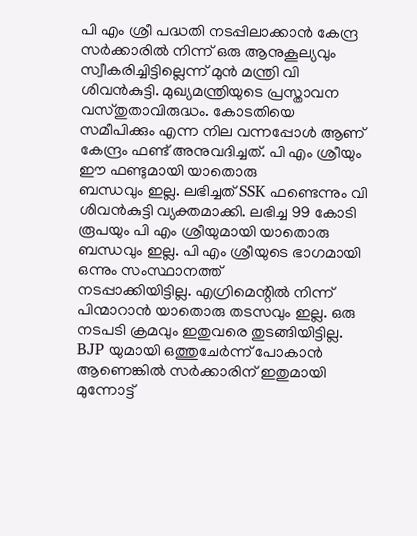പി എം ശ്രീ പദ്ധതി നടപ്പിലാക്കാൻ കേന്ദ്ര സർക്കാരിൽ നിന്ന് ഒരു ആനുകൂല്യവും സ്വീകരിച്ചിട്ടില്ലെന്ന് മുൻ മന്ത്രി വി ശിവൻകുട്ടി. മുഖ്യമന്ത്രിയുടെ പ്രസ്താവന വസ്തുതാവിരുദ്ധം. കോടതിയെ സമീപിക്കും എന്ന നില വന്നപ്പോൾ ആണ് കേന്ദ്രം ഫണ്ട് അനുവദിച്ചത്. പി എം ശ്രീയും ഈ ഫണ്ടുമായി യാതൊരു
ബന്ധവും ഇല്ല. ലഭിച്ചത് SSK ഫണ്ടെന്നും വി ശിവൻകുട്ടി വ്യക്തമാക്കി. ലഭിച്ച 99 കോടി രൂപയും പി എം ശ്രീയുമായി യാതൊരു ബന്ധവും ഇല്ല. പി എം ശ്രീയുടെ ഭാഗമായി ഒന്നും സംസ്ഥാനത്ത്
നടപ്പാക്കിയിട്ടില്ല. എഗ്രിമെന്റിൽ നിന്ന് പിന്മാറാൻ യാതൊരു തടസവും ഇല്ല. ഒരു നടപടി ക്രമവും ഇതുവരെ തുടങ്ങിയിട്ടില്ല. BJP യുമായി ഒത്തുചേർന്ന് പോകാൻ ആണെങ്കിൽ സർക്കാരിന് ഇതുമായി മുന്നോട്ട്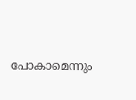പോകാമെന്നും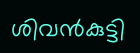ശിവൻകുട്ടി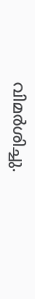വിമർശിച്ചു.